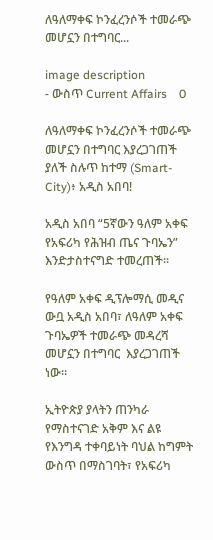ለዓለማቀፍ ኮንፈረንሶች ተመራጭ መሆኗን በተግባር...

image description
- ውስጥ Current Affairs    0

ለዓለማቀፍ ኮንፈረንሶች ተመራጭ መሆኗን በተግባር እያረጋገጠች ያለች ስሉጥ ከተማ (Smart-City)፥ አዲስ አበባ!

አዲስ አበባ “5ኛውን ዓለም አቀፍ የአፍሪካ የሕዝብ ጤና ጉባኤን” እንድታስተናግድ ተመረጠች።

የዓለም አቀፍ ዲፕሎማሲ መዲና ውቧ አዲስ አበባ፣ ለዓለም አቀፍ ጉባኤዎች ተመራጭ መዳረሻ መሆኗን በተግባር  እያረጋገጠች ነው።

ኢትዮጵያ ያላትን ጠንካራ የማስተናገድ አቅም እና ልዩ የእንግዳ ተቀባይነት ባህል ከግምት ውስጥ በማስገባት፣ የአፍሪካ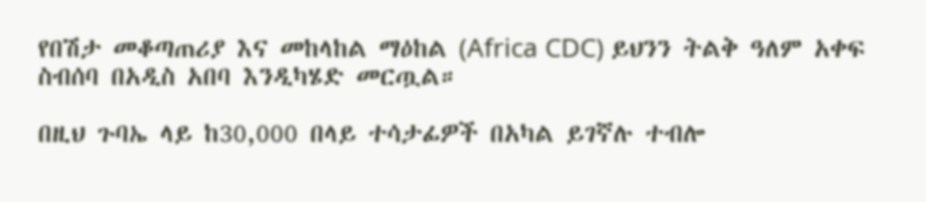የበሽታ መቆጣጠሪያ እና መከላከል ማዕከል (Africa CDC) ይህንን ትልቅ ዓለም አቀፍ ስብሰባ በአዲስ አበባ እንዲካሄድ መርጧል።

በዚህ ጉባኤ ላይ ከ30,000 በላይ ተሳታፊዎች በአካል ይገኛሉ ተብሎ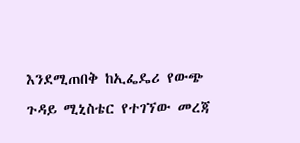እንደሚጠበቅ ከኢፌዴሪ የውጭ ጉዳይ ሚኒስቴር የተገኘው መረጃ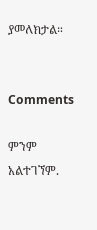ያመለክታል።


Comments

ምንም አልተገኘም.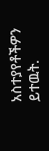አስተያየቶችዎን ይተዉት.